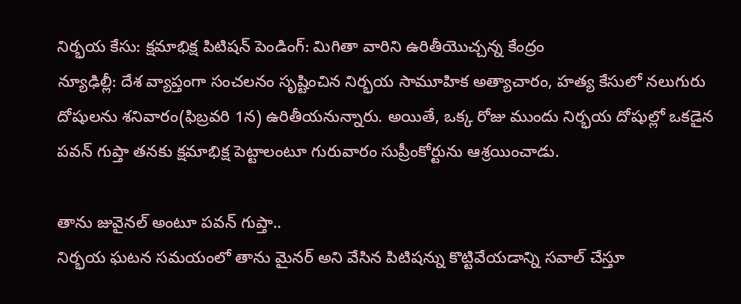నిర్భయ కేసు: క్షమాభిక్ష పిటిషన్ పెండింగ్: మిగితా వారిని ఉరితీయొచ్చన్న కేంద్రం
న్యూఢిల్లీ: దేశ వ్యాప్తంగా సంచలనం సృష్టించిన నిర్భయ సామూహిక అత్యాచారం, హత్య కేసులో నలుగురు దోషులను శనివారం(ఫిబ్రవరి 1న) ఉరితీయనున్నారు. అయితే, ఒక్క రోజు ముందు నిర్భయ దోషుల్లో ఒకడైన పవన్ గుప్తా తనకు క్షమాభిక్ష పెట్టాలంటూ గురువారం సుప్రీంకోర్టును ఆశ్రయించాడు.

తాను జువైనల్ అంటూ పవన్ గుప్తా..
నిర్భయ ఘటన సమయంలో తాను మైనర్ అని వేసిన పిటిషన్ను కొట్టివేయడాన్ని సవాల్ చేస్తూ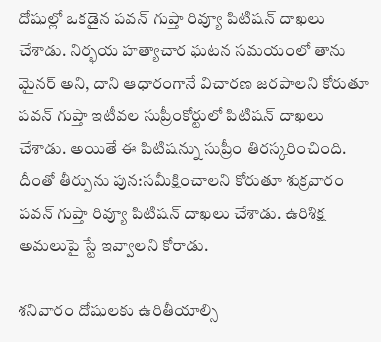దోషుల్లో ఒకడైన పవన్ గుప్తా రివ్యూ పిటిషన్ దాఖలు చేశాడు. నిర్భయ హత్యాచార ఘటన సమయంలో తాను మైనర్ అని, దాని ఆధారంగానే విచారణ జరపాలని కోరుతూ పవన్ గుప్తా ఇటీవల సుప్రీంకోర్టులో పిటిషన్ దాఖలు చేశాడు. అయితే ఈ పిటిషన్ను సుప్రీం తిరస్కరించింది. దీంతో తీర్పును పున:సమీక్షించాలని కోరుతూ శుక్రవారం పవన్ గుప్తా రివ్యూ పిటిషన్ దాఖలు చేశాడు. ఉరిశిక్ష అమలుపై స్టే ఇవ్వాలని కోరాడు.

శనివారం దోషులకు ఉరితీయాల్సి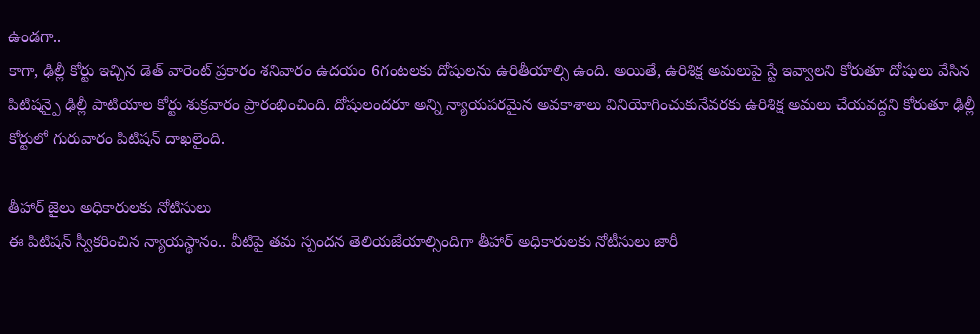ఉండగా..
కాగా, ఢిల్లీ కోర్టు ఇచ్చిన డెత్ వారెంట్ ప్రకారం శనివారం ఉదయం 6గంటలకు దోషులను ఉరితీయాల్సి ఉంది. అయితే, ఉరిశిక్ష అమలుపై స్టే ఇవ్వాలని కోరుతూ దోషులు వేసిన పిటిషన్పై ఢిల్లీ పాటియాల కోర్టు శుక్రవారం ప్రారంభించింది. దోషులందరూ అన్ని న్యాయపరమైన అవకాశాలు వినియోగించుకునేవరకు ఉరిశిక్ష అమలు చేయవద్దని కోరుతూ ఢిల్లీ కోర్టులో గురువారం పిటిషన్ దాఖలైంది.

తీహార్ జైలు అధికారులకు నోటిసులు
ఈ పిటిషన్ స్వీకరించిన న్యాయస్థానం.. వీటిపై తమ స్పందన తెలియజేయాల్సిందిగా తీహార్ అధికారులకు నోటీసులు జారీ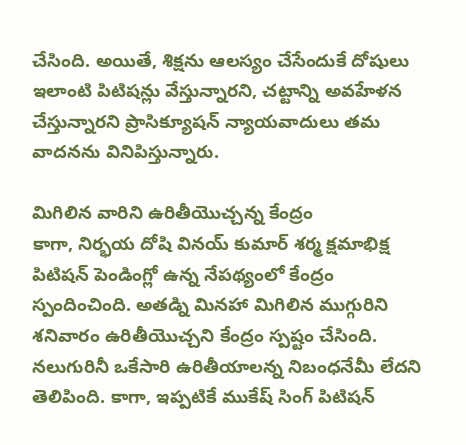చేసింది. అయితే, శిక్షను ఆలస్యం చేసేందుకే దోషులు ఇలాంటి పిటిషన్లు వేస్తున్నారని, చట్టాన్ని అవహేళన చేస్తున్నారని ప్రాసిక్యూషన్ న్యాయవాదులు తమ వాదనను వినిపిస్తున్నారు.

మిగిలిన వారిని ఉరితీయొచ్చన్న కేంద్రం
కాగా, నిర్భయ దోషి వినయ్ కుమార్ శర్మ క్షమాభిక్ష పిటిషన్ పెండింగ్లో ఉన్న నేపథ్యంలో కేంద్రం స్పందించింది. అతడ్ని మినహా మిగిలిన ముగ్గురిని శనివారం ఉరితీయొచ్చని కేంద్రం స్పష్టం చేసింది. నలుగురినీ ఒకేసారి ఉరితీయాలన్న నిబంధనేమీ లేదని తెలిపింది. కాగా, ఇప్పటికే ముకేష్ సింగ్ పిటిషన్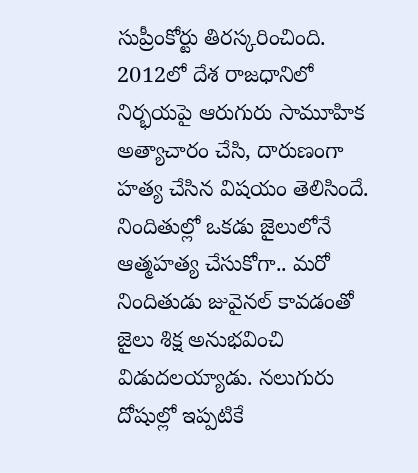సుప్రీంకోర్టు తిరస్కరించింది. 2012లో దేశ రాజధానిలో నిర్భయపై ఆరుగురు సామూహిక అత్యాచారం చేసి, దారుణంగా హత్య చేసిన విషయం తెలిసిందే. నిందితుల్లో ఒకడు జైలులోనే ఆత్మహత్య చేసుకోగా.. మరో నిందితుడు జువైనల్ కావడంతో జైలు శిక్ష అనుభవించి విడుదలయ్యాడు. నలుగురు దోషుల్లో ఇప్పటికే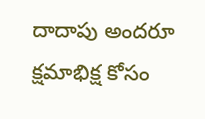దాదాపు అందరూ క్షమాభిక్ష కోసం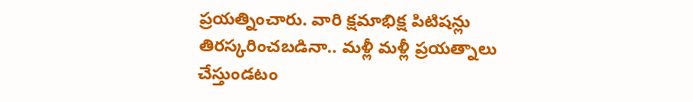ప్రయత్నించారు. వారి క్షమాభిక్ష పిటిషన్లు తిరస్కరించబడినా.. మళ్లీ మళ్లీ ప్రయత్నాలు చేస్తుండటం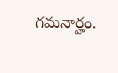గమనార్హం.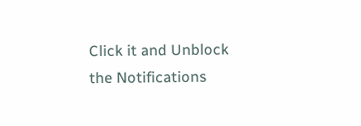Click it and Unblock the Notifications